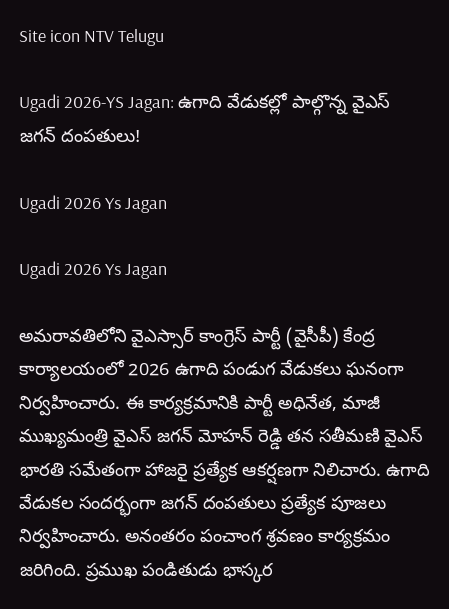Site icon NTV Telugu

Ugadi 2026-YS Jagan: ఉగాది వేడుకల్లో పాల్గొన్న వైఎస్ జగన్ దంపతులు!

Ugadi 2026 Ys Jagan

Ugadi 2026 Ys Jagan

అమరావతిలోని వైఎస్సార్ కాంగ్రెస్ పార్టీ (వైసీపీ) కేంద్ర కార్యాలయంలో 2026 ఉగాది పండుగ వేడుకలు ఘనంగా నిర్వహించారు. ఈ కార్యక్రమానికి పార్టీ అధినేత, మాజీ ముఖ్యమంత్రి వైఎస్ జగన్ మోహన్ రెడ్డి తన సతీమణి వైఎస్ భారతి సమేతంగా హాజరై ప్రత్యేక ఆకర్షణగా నిలిచారు. ఉగాది వేడుకల సందర్భంగా జగన్ దంపతులు ప్రత్యేక పూజలు నిర్వహించారు. అనంతరం పంచాంగ శ్రవణం కార్యక్రమం జరిగింది. ప్రముఖ పండితుడు భాస్కర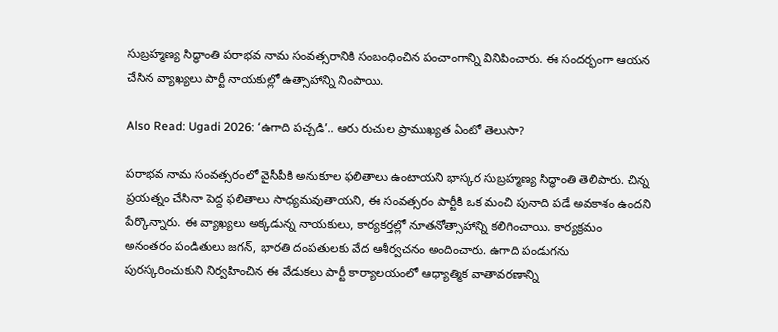సుబ్రహ్మణ్య సిద్ధాంతి పరాభవ నామ సంవత్సరానికి సంబంధించిన పంచాంగాన్ని వినిపించారు. ఈ సందర్భంగా ఆయన చేసిన వ్యాఖ్యలు పార్టీ నాయకుల్లో ఉత్సాహాన్ని నింపాయి.

Also Read: Ugadi 2026: ‘ఉగాది పచ్చడి’.. ఆరు రుచుల ప్రాముఖ్యత ఏంటో తెలుసా?

పరాభవ నామ సంవత్సరంలో వైసీపీకి అనుకూల ఫలితాలు ఉంటాయని భాస్కర సుబ్రహ్మణ్య సిద్ధాంతి తెలిపారు. చిన్న ప్రయత్నం చేసినా పెద్ద ఫలితాలు సాధ్యమవుతాయని, ఈ సంవత్సరం పార్టీకి ఒక మంచి పునాది పడే అవకాశం ఉందని పేర్కొన్నారు. ఈ వ్యాఖ్యలు అక్కడున్న నాయకులు, కార్యకర్తల్లో నూతనోత్సాహాన్ని కలిగించాయి. కార్యక్రమం అనంతరం పండితులు జగన్, భారతి దంపతులకు వేద ఆశీర్వచనం అందించారు. ఉగాది పండుగను పురస్కరించుకుని నిర్వహించిన ఈ వేడుకలు పార్టీ కార్యాలయంలో ఆధ్యాత్మిక వాతావరణాన్ని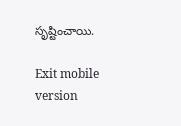సృష్టించాయి.

Exit mobile version